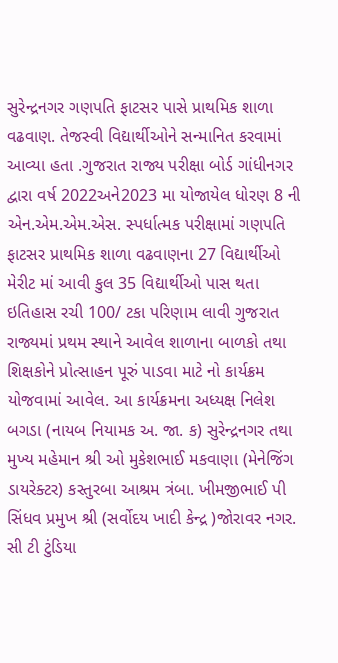સુરેન્દ્રનગર ગણપતિ ફાટસર પાસે પ્રાથમિક શાળા વઢવાણ. તેજસ્વી વિદ્યાર્થીઓને સન્માનિત કરવામાં આવ્યા હતા .ગુજરાત રાજ્ય પરીક્ષા બોર્ડ ગાંધીનગર દ્વારા વર્ષ 2022અને2023 મા યોજાયેલ ધોરણ 8 ની એન.એમ.એમ.એસ. સ્પર્ધાત્મક પરીક્ષામાં ગણપતિ ફાટસર પ્રાથમિક શાળા વઢવાણના 27 વિદ્યાર્થીઓ મેરીટ માં આવી કુલ 35 વિદ્યાર્થીઓ પાસ થતા ઇતિહાસ રચી 100/ ટકા પરિણામ લાવી ગુજરાત રાજ્યમાં પ્રથમ સ્થાને આવેલ શાળાના બાળકો તથા શિક્ષકોને પ્રોત્સાહન પૂરું પાડવા માટે નો કાર્યક્રમ યોજવામાં આવેલ. આ કાર્યક્રમના અધ્યક્ષ નિલેશ બગડા (નાયબ નિયામક અ. જા. ક) સુરેન્દ્રનગર તથા મુખ્ય મહેમાન શ્રી ઓ મુકેશભાઈ મકવાણા (મેનેજિંગ ડાયરેક્ટર) કસ્તુરબા આશ્રમ ત્રંબા. ખીમજીભાઈ પી સિંધવ પ્રમુખ શ્રી (સર્વોદય ખાદી કેન્દ્ર )જોરાવર નગર. સી ટી ટુંડિયા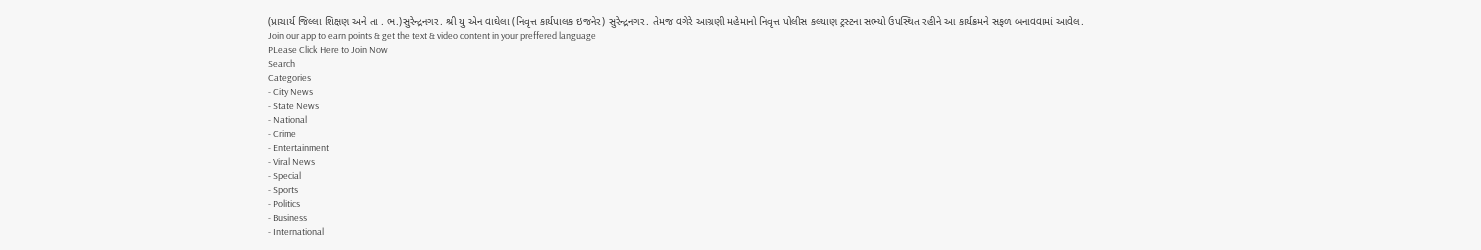(પ્રાચાર્ય જિલ્લા શિક્ષણ અને તા . ભ.)સુરેન્દ્રનગર. શ્રી યુ એન વાઘેલા (નિવૃત્ત કાર્યપાલક ઇજનેર) સુરેન્દ્રનગર. તેમજ વગેરે આગ્રણી મહેમાનો નિવૃત્ત પોલીસ કલ્યાણ ટ્રસ્ટના સભ્યો ઉપસ્થિત રહીને આ કાર્યક્રમને સફળ બનાવવામાં આવેલ.
Join our app to earn points & get the text & video content in your preffered language
PLease Click Here to Join Now
Search
Categories
- City News
- State News
- National
- Crime
- Entertainment
- Viral News
- Special
- Sports
- Politics
- Business
- International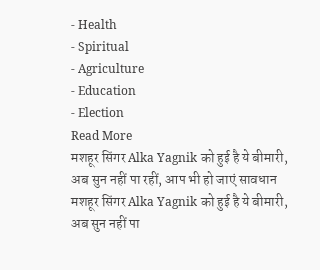- Health
- Spiritual
- Agriculture
- Education
- Election
Read More
मशहूर सिंगर Alka Yagnik को हुई है ये बीमारी, अब सुन नहीं पा रहीं, आप भी हो जाएं सावधान
मशहूर सिंगर Alka Yagnik को हुई है ये बीमारी, अब सुन नहीं पा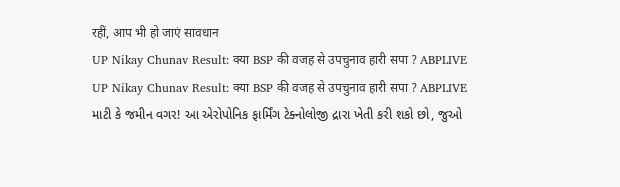रहीं, आप भी हो जाएं सावधान
UP Nikay Chunav Result: क्या BSP की वजह से उपचुनाव हारी सपा ? ABPLIVE
UP Nikay Chunav Result: क्या BSP की वजह से उपचुनाव हारी सपा ? ABPLIVE
માટી કે જમીન વગર! આ એરોપોનિક ફાર્મિંગ ટેક્નોલોજી દ્રારા ખેતી કરી શકો છો, જુઓ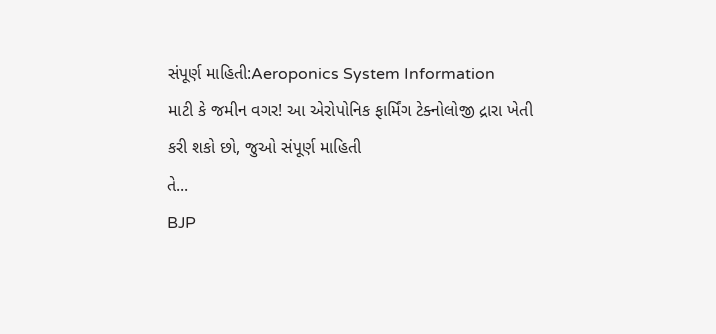સંપૂર્ણ માહિતી:Aeroponics System Information
માટી કે જમીન વગર! આ એરોપોનિક ફાર્મિંગ ટેક્નોલોજી દ્રારા ખેતી કરી શકો છો, જુઓ સંપૂર્ણ માહિતી
તે...
BJP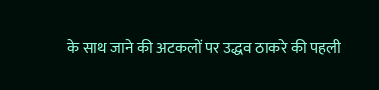के साथ जाने की अटकलों पर उद्धव ठाकरे की पहली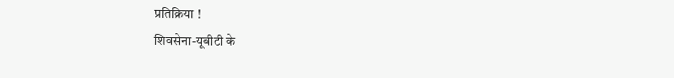प्रतिक्रिया !
शिवसेना-यूबीटी के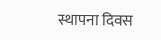स्थापना दिवस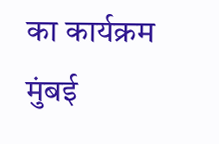का कार्यक्रम मुंबई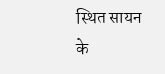स्थित सायन के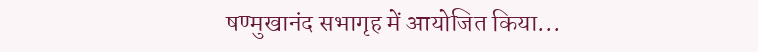षण्मुखानंद सभागृह में आयोजित किया...